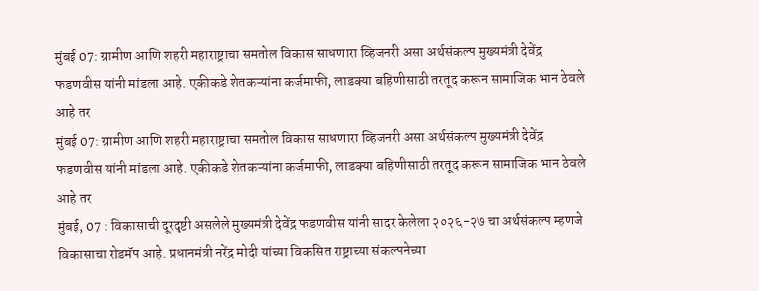मुंबई 07: ग्रामीण आणि शहरी महाराष्ट्राचा समतोल विकास साधणारा व्हिजनरी असा अर्थसंकल्प मुख्यमंत्री देवेंद्र फडणवीस यांनी मांडला आहे. एकीकडे शेतकऱ्यांना कर्जमाफी, लाडक्या बहिणीसाठी तरतूद करून सामाजिक भान ठेवले आहे तर
मुंबई 07: ग्रामीण आणि शहरी महाराष्ट्राचा समतोल विकास साधणारा व्हिजनरी असा अर्थसंकल्प मुख्यमंत्री देवेंद्र फडणवीस यांनी मांडला आहे. एकीकडे शेतकऱ्यांना कर्जमाफी, लाडक्या बहिणीसाठी तरतूद करून सामाजिक भान ठेवले आहे तर
मुंबई, 07 : विकासाची दूरदृष्टी असलेले मुख्यमंत्री देवेंद्र फडणवीस यांनी सादर केलेला २०२६-२७ चा अर्थसंकल्प म्हणजे विकासाचा रोडमॅप आहे. प्रधानमंत्री नरेंद्र मोदी यांच्या विकसित राष्ट्राच्या संकल्पनेच्या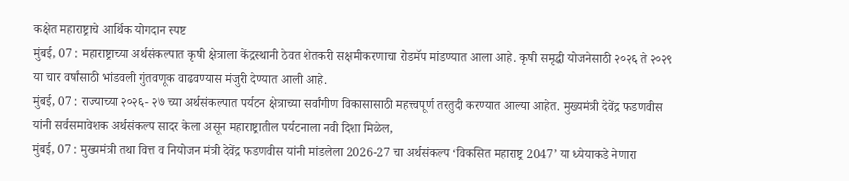कक्षेत महाराष्ट्राचे आर्थिक योगदान स्पष्ट
मुंबई, 07 : महाराष्ट्राच्या अर्थसंकल्पात कृषी क्षेत्राला केंद्रस्थानी ठेवत शेतकरी सक्षमीकरणाचा रोडमॅप मांडण्यात आला आहे. कृषी समृद्धी योजनेसाठी २०२६ ते २०२९ या चार वर्षांसाठी भांडवली गुंतवणूक वाढवण्यास मंजुरी देण्यात आली आहे.
मुंबई, 07 : राज्याच्या २०२६- २७ च्या अर्थसंकल्पात पर्यटन क्षेत्राच्या सर्वांगीण विकासासाठी महत्त्वपूर्ण तरतुदी करण्यात आल्या आहेत. मुख्यमंत्री देवेंद्र फडणवीस यांनी सर्वसमावेशक अर्थसंकल्प सादर केला असून महाराष्ट्रातील पर्यटनाला नवी दिशा मिळेल,
मुंबई, 07 : मुख्यमंत्री तथा वित्त व नियोजन मंत्री देवेंद्र फडणवीस यांनी मांडलेला 2026-27 चा अर्थसंकल्प ‘विकसित महाराष्ट्र 2047’ या ध्येयाकडे नेणारा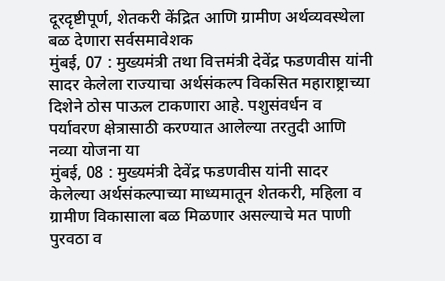दूरदृष्टीपूर्ण, शेतकरी केंद्रित आणि ग्रामीण अर्थव्यवस्थेला बळ देणारा सर्वसमावेशक
मुंबई, 07 : मुख्यमंत्री तथा वित्तमंत्री देवेंद्र फडणवीस यांनी सादर केलेला राज्याचा अर्थसंकल्प विकसित महाराष्ट्राच्या दिशेने ठोस पाऊल टाकणारा आहे. पशुसंवर्धन व पर्यावरण क्षेत्रासाठी करण्यात आलेल्या तरतुदी आणि नव्या योजना या
मुंबई, 08 : मुख्यमंत्री देवेंद्र फडणवीस यांनी सादर केलेल्या अर्थसंकल्पाच्या माध्यमातून शेतकरी, महिला व ग्रामीण विकासाला बळ मिळणार असल्याचे मत पाणी पुरवठा व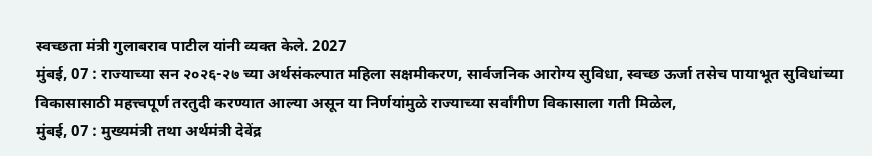स्वच्छता मंत्री गुलाबराव पाटील यांनी व्यक्त केले. 2027
मुंबई, 07 : राज्याच्या सन २०२६-२७ च्या अर्थसंकल्पात महिला सक्षमीकरण, सार्वजनिक आरोग्य सुविधा, स्वच्छ ऊर्जा तसेच पायाभूत सुविधांच्या विकासासाठी महत्त्वपूर्ण तरतुदी करण्यात आल्या असून या निर्णयांमुळे राज्याच्या सर्वांगीण विकासाला गती मिळेल,
मुंबई, 07 : मुख्यमंत्री तथा अर्थमंत्री देवेंद्र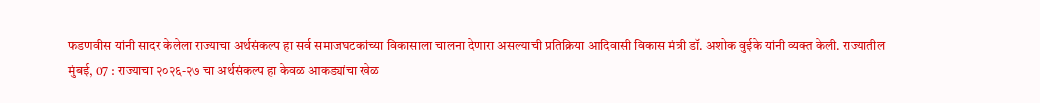फडणवीस यांनी सादर केलेला राज्याचा अर्थसंकल्प हा सर्व समाजघटकांच्या विकासाला चालना देणारा असल्याची प्रतिक्रिया आदिवासी विकास मंत्री डॉ. अशोक वुईके यांनी व्यक्त केली. राज्यातील
मुंबई, 07 : राज्याचा २०२६-२७ चा अर्थसंकल्प हा केवळ आकड्यांचा खेळ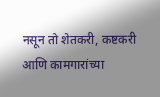नसून तो शेतकरी, कष्टकरी आणि कामगारांच्या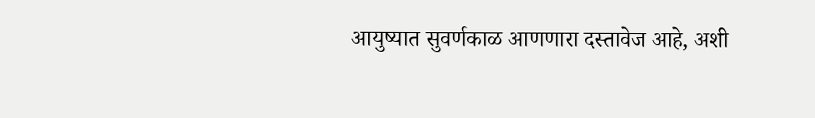आयुष्यात सुवर्णकाळ आणणारा दस्तावेज आहे, अशी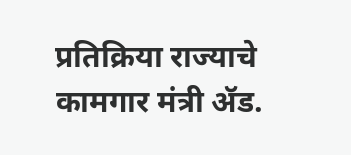प्रतिक्रिया राज्याचे कामगार मंत्री ॲड.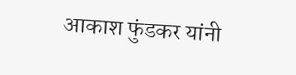आकाश फुंडकर यांनी